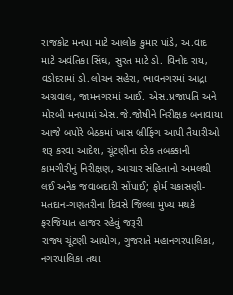રાજકોટ મનપા માટે આલોક કુમાર પાંડે, અ.વાદ માટે અવંતિકા સિંઘ, સુરત માટે ડો. વિનોદ રાય, વડોદરામાં ડો.લોચન સહેરા, ભાવનગરમાં આદ્રા અગ્રવાલ, જામનગરમાં આઈ. એસ.પ્રજાપતિ અને મોરબી મનપામાં એસ.જે.જોષીને નિરીક્ષક બનાવાયા
આજે બપોરે બેઠકમાં ખાસ બ્રીફિંગ આપી તૈયારીઓ શરૂ કરવા આદેશ, ચૂંટણીના દરેક તબક્કાની કામગીરીનું નિરીક્ષણ, આચાર સંહિતાનો અમલથી લઈ અનેક જવાબદારી સોંપાઈ; ફોર્મ ચકાસણી-મતદાન-ગણતરીના દિવસે જિલ્લા મુખ્ય મથકે ફરજિયાત હાજર રહેવું જરૂરી
રાજ્ય ચૂંટણી આયોગ, ગુજરાતે મહાનગરપાલિકા, નગરપાલિકા તથા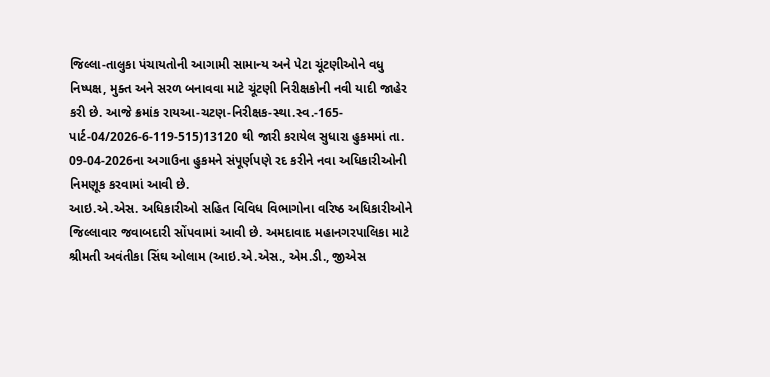જિલ્લા-તાલુકા પંચાયતોની આગામી સામાન્ય અને પેટા ચૂંટણીઓને વધુ નિષ્પક્ષ, મુક્ત અને સરળ બનાવવા માટે ચૂંટણી નિરીક્ષકોની નવી યાદી જાહેર કરી છે. આજે ક્રમાંક રાયઆ-ચટણ-નિરીક્ષક-સ્થા.સ્વ.-165-પાર્ટ-04/2026-6-119-515)13120 થી જારી કરાયેલ સુધારા હુકમમાં તા. 09-04-2026ના અગાઉના હુકમને સંપૂર્ણપણે રદ કરીને નવા અધિકારીઓની નિમણૂક કરવામાં આવી છે.
આઇ.એ.એસ. અધિકારીઓ સહિત વિવિધ વિભાગોના વરિષ્ઠ અધિકારીઓને જિલ્લાવાર જવાબદારી સોંપવામાં આવી છે. અમદાવાદ મહાનગરપાલિકા માટે શ્રીમતી અવંતીકા સિંઘ ઓલામ (આઇ.એ.એસ., એમ.ડી., જીએસ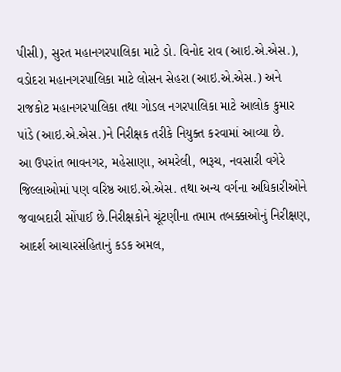પીસી), સુરત મહાનગરપાલિકા માટે ડો. વિનોદ રાવ (આઇ.એ.એસ.), વડોદરા મહાનગરપાલિકા માટે લોસન સેહરા (આઇ.એ.એસ.) અને રાજકોટ મહાનગરપાલિકા તથા ગોડલ નગરપાલિકા માટે આલોક કુમાર પાંડે (આઇ.એ.એસ.)ને નિરીક્ષક તરીકે નિયુક્ત કરવામાં આવ્યા છે.
આ ઉપરાંત ભાવનગર, મહેસાણા, અમરેલી, ભરૂચ, નવસારી વગેરે જિલ્લાઓમાં પણ વરિષ્ઠ આઇ.એ.એસ. તથા અન્ય વર્ગના અધિકારીઓને જવાબદારી સોંપાઈ છે.નિરીક્ષકોને ચૂંટણીના તમામ તબક્કાઓનું નિરીક્ષણ, આદર્શ આચારસંહિતાનું કડક અમલ,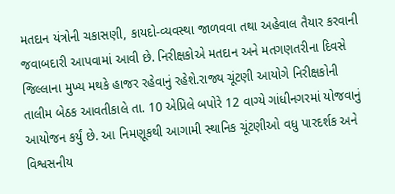મતદાન યંત્રોની ચકાસણી, કાયદો-વ્યવસ્થા જાળવવા તથા અહેવાલ તૈયાર કરવાની જવાબદારી આપવામાં આવી છે. નિરીક્ષકોએ મતદાન અને મતગણતરીના દિવસે જિલ્લાના મુખ્ય મથકે હાજર રહેવાનું રહેશે.રાજ્ય ચૂંટણી આયોગે નિરીક્ષકોની તાલીમ બેઠક આવતીકાલે તા. 10 એપ્રિલે બપોરે 12 વાગ્યે ગાંધીનગરમાં યોજવાનું આયોજન કર્યું છે. આ નિમણૂકથી આગામી સ્થાનિક ચૂંટણીઓ વધુ પારદર્શક અને વિશ્વસનીય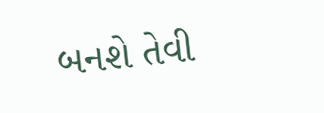બનશે તેવી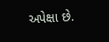અપેક્ષા છે.